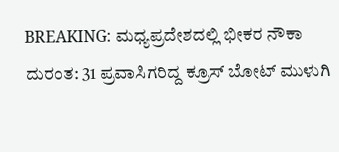BREAKING: ಮಧ್ಯಪ್ರದೇಶದಲ್ಲಿ ಭೀಕರ ನೌಕಾ ದುರಂತ: 31 ಪ್ರವಾಸಿಗರಿದ್ದ ಕ್ರೂಸ್ ಬೋಟ್ ಮುಳುಗಿ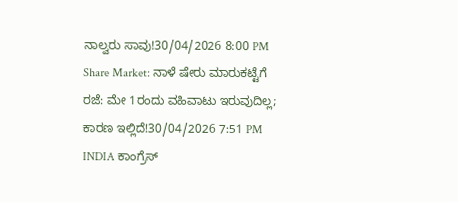ನಾಲ್ವರು ಸಾವು!30/04/2026 8:00 PM
Share Market: ನಾಳೆ ಷೇರು ಮಾರುಕಟ್ಟೆಗೆ ರಜೆ: ಮೇ 1ರಂದು ವಹಿವಾಟು ಇರುವುದಿಲ್ಲ; ಕಾರಣ ಇಲ್ಲಿದೆ!30/04/2026 7:51 PM
INDIA ಕಾಂಗ್ರೆಸ್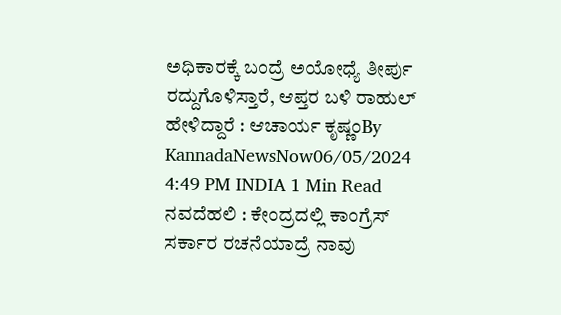ಅಧಿಕಾರಕ್ಕೆ ಬಂದ್ರೆ ಅಯೋಧ್ಯೆ ತೀರ್ಪು ರದ್ದುಗೊಳಿಸ್ತಾರೆ, ಆಪ್ತರ ಬಳಿ ರಾಹುಲ್ ಹೇಳಿದ್ದಾರೆ : ಆಚಾರ್ಯ ಕೃಷ್ಣಂBy KannadaNewsNow06/05/2024 4:49 PM INDIA 1 Min Read ನವದೆಹಲಿ : ಕೇಂದ್ರದಲ್ಲಿ ಕಾಂಗ್ರೆಸ್ ಸರ್ಕಾರ ರಚನೆಯಾದ್ರೆ ನಾವು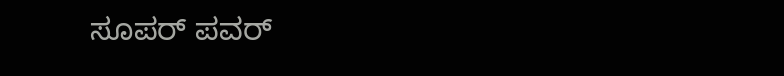ಸೂಪರ್ ಪವರ್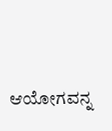ಆಯೋಗವನ್ನ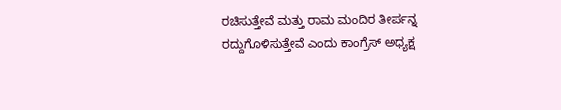ರಚಿಸುತ್ತೇವೆ ಮತ್ತು ರಾಮ ಮಂದಿರ ತೀರ್ಪನ್ನ ರದ್ದುಗೊಳಿಸುತ್ತೇವೆ ಎಂದು ಕಾಂಗ್ರೆಸ್ ಅಧ್ಯಕ್ಷ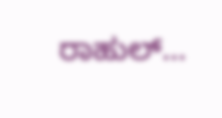ರಾಹುಲ್…